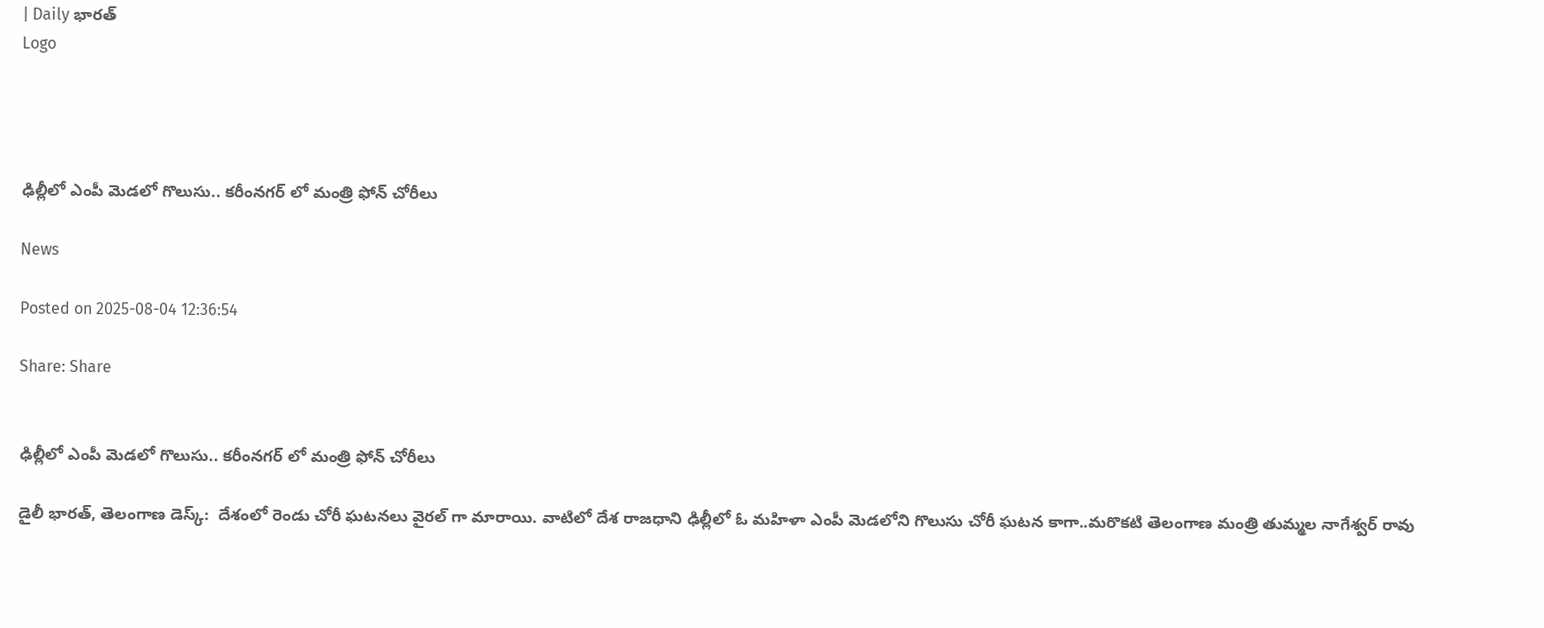| Daily భారత్
Logo




ఢిల్లీలో ఎంపీ మెడలో గొలుసు.. కరీంనగర్ లో మంత్రి ఫోన్ చోరీలు

News

Posted on 2025-08-04 12:36:54

Share: Share


ఢిల్లీలో ఎంపీ మెడలో గొలుసు.. కరీంనగర్ లో మంత్రి ఫోన్ చోరీలు

డైలీ భారత్, తెలంగాణ డెస్క్:  దేశంలో రెండు చోరీ ఘటనలు వైరల్ గా మారాయి. వాటిలో దేశ రాజధాని ఢిల్లీలో ఓ మహిళా ఎంపీ మెడలోని గొలుసు చోరీ ఘటన కాగా..మరొకటి తెలంగాణ మంత్రి తుమ్మల నాగేశ్వర్ రావు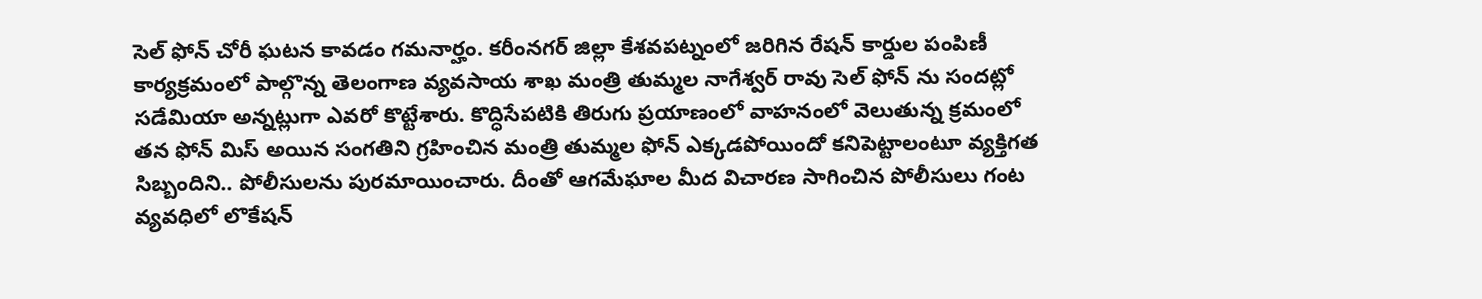సెల్ ఫోన్ చోరీ ఘటన కావడం గమనార్హం. కరీంనగర్ జిల్లా కేశవపట్నంలో జరిగిన రేషన్ కార్డుల పంపిణీ కార్యక్రమంలో పాల్గొన్న తెలంగాణ వ్యవసాయ శాఖ మంత్రి తుమ్మల నాగేశ్వర్ రావు సెల్ ఫోన్ ను సందట్లో సడేమియా అన్నట్లుగా ఎవరో కొట్టేశారు. కొద్ధిసేపటికి తిరుగు ప్రయాణంలో వాహనంలో వెలుతున్న క్రమంలో తన ఫోన్ మిస్ అయిన సంగతిని గ్రహించిన మంత్రి తుమ్మల ఫోన్ ఎక్కడపోయిందో కనిపెట్టాలంటూ వ్యక్తిగత సిబ్బందిని.. పోలీసులను పురమాయించారు. దీంతో ఆగమేఘాల మీద విచారణ సాగించిన పోలీసులు గంట వ్యవధిలో లొకేషన్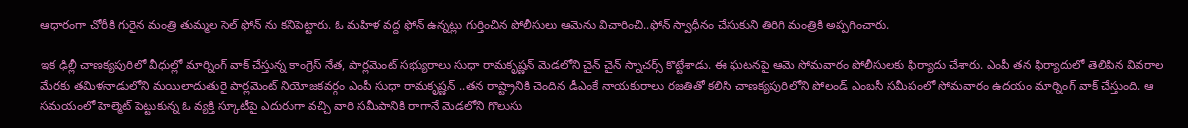ఆధారంగా చోరీకి గురైన మంత్రి తుమ్మల సెల్ ఫోన్ ను కనిపెట్టారు. ఓ మహిళ వద్ద ఫోన్ ఉన్నట్లు గుర్తించిన పోలీసులు ఆమెను విచారించి..ఫోన్ స్వాధీనం చేసుకుని తిరిగి మంత్రికి అప్పగించారు.

ఇక ఢిల్లీ చాణక్యపురిలో వీధుల్లో మార్నింగ్ వాక్ చేస్తున్న కాంగ్రెస్ నేత, పార్లమెంట్ సభ్యురాలు సుధా రామకృష్ణన్‌ మెడలోని చైన్ చైన్ స్నాచర్స్ కొట్టేశాడు. ఈ ఘటనపై ఆమె సోమవారం పోలీసులకు ఫిర్యాదు చేశారు. ఎంపీ తన ఫిర్యాదులో తెలిపిన వివరాల మేరకు తమిళనాడులోని మయిలాదుతురై పార్లమెంట్ నియోజకవర్గం ఎంపీ సుధా రామకృష్ణన్‌ ..తన రాష్ట్రానికి చెందిన డీఎంకే నాయకురాలు రజతితో కలిసి చాణక్యపురిలోని పోలండ్ ఎంబసీ సమీపంలో సోమవారం ఉదయం మార్నింగ్ వాక్ చేస్తుంది. ఆ సమయంలో హెల్మెట్ పెట్టుకున్న ఓ వ్యక్తి స్కూటీపై ఎదురుగా వచ్చి వారి సమీపానికి రాగానే మెడలోని గొలుసు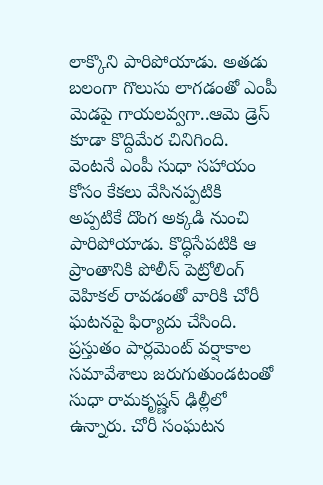లాక్కొని పారిపోయాడు. అతడు బలంగా గొలుసు లాగడంతో ఎంపీ మెడపై గాయలవ్వగా..ఆమె డ్రెస్ కూడా కొద్దిమేర చినిగింది. వెంటనే ఎంపీ సుధా సహాయం కోసం కేకలు వేసినప్పటికి అప్పటికే దొంగ అక్కడి నుంచి పారిపోయాడు. కొద్ధిసేపటికి ఆ ప్రాంతానికి పోలీస్ పెట్రోలింగ్ వెహికల్ రావడంతో వారికి చోరీ ఘటనపై ఫిర్యాదు చేసింది. ప్రస్తుతం పార్లమెంట్ వర్షాకాల సమావేశాలు జరుగుతుండటంతో సుధా రామకృష్ణన్ ఢిల్లీలో ఉన్నారు. చోరీ సంఘటన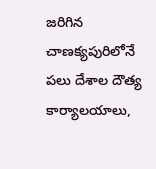జరిగిన చాణక్యపురిలోనే పలు దేశాల దౌత్య కార్యాలయాలు,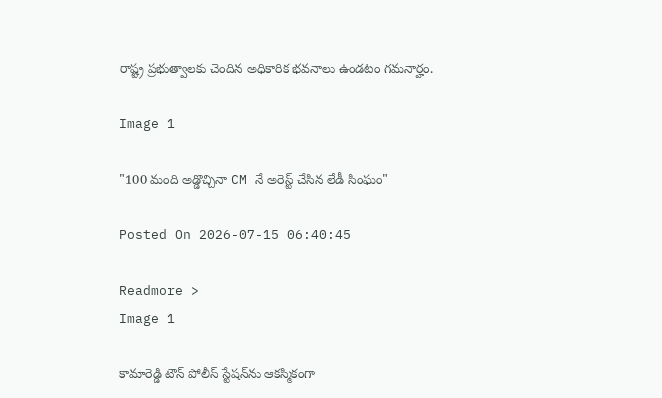రాష్ట్ర ప్రభుత్వాలకు చెందిన అధికారిక భవనాలు ఉండటం గమనార్హం.

Image 1

"100 మంది అడ్డొచ్చినా CM నే అరెస్ట్ చేసిన లేడీ సింఘం"

Posted On 2026-07-15 06:40:45

Readmore >
Image 1

కామారెడ్డి టౌన్ పోలీస్ స్టేషన్‌ను ఆకస్మికంగా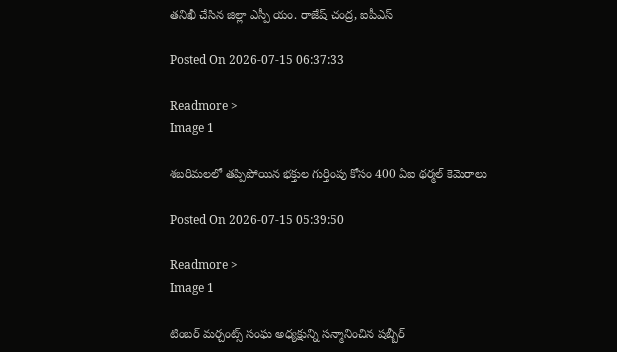తనిఖీ చేసిన జిల్లా ఎస్పీ యం. రాజేష్ చంద్ర, ఐపీఎస్

Posted On 2026-07-15 06:37:33

Readmore >
Image 1

శబరిమలలో తప్పిపోయిన భక్తుల గుర్తింపు కోసం 400 ఏఐ థర్మల్ కెమెరాలు

Posted On 2026-07-15 05:39:50

Readmore >
Image 1

టింబర్ మర్చంట్స్ సంఘ అధ్యక్షున్ని సన్మానించిన షబ్బీర్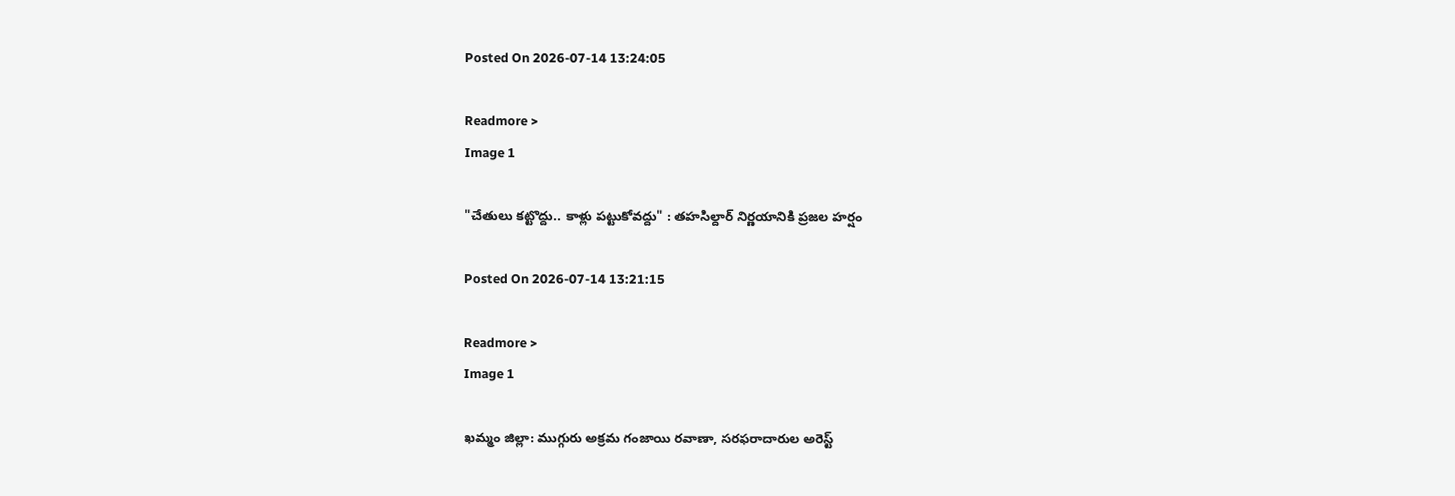Posted On 2026-07-14 13:24:05

Readmore >
Image 1

"చేతులు కట్టొద్దు.. కాళ్లు పట్టుకోవద్దు" : తహసిల్దార్ నిర్ణయానికి ప్రజల హర్షం

Posted On 2026-07-14 13:21:15

Readmore >
Image 1

ఖమ్మం జిల్లా: ముగ్గురు అక్రమ గంజాయి రవాణా, సరఫరాదారుల అరెస్ట్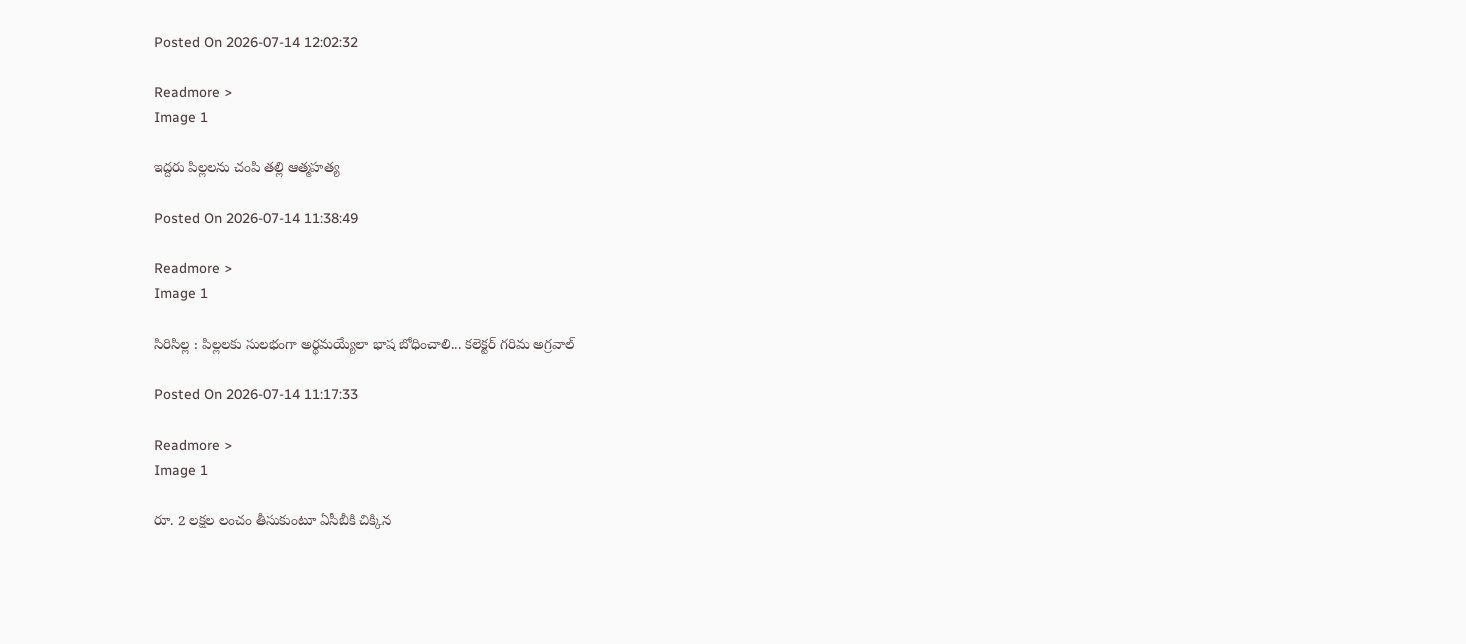Posted On 2026-07-14 12:02:32

Readmore >
Image 1

ఇద్దరు పిల్లలను చంపి తల్లి ఆత్మహత్య

Posted On 2026-07-14 11:38:49

Readmore >
Image 1

సిరిసిల్ల : పిల్లలకు సులభంగా అర్థమయ్యేలా భాష బోధించాలి... కలెక్టర్ గరిమ అగ్రవాల్

Posted On 2026-07-14 11:17:33

Readmore >
Image 1

రూ. 2 లక్షల లంచం తీసుకుంటూ ఏసీబీకి చిక్కిన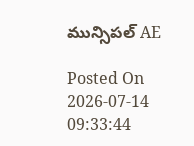మున్సిపల్ AE

Posted On 2026-07-14 09:33:44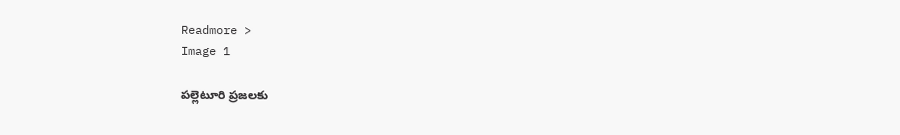Readmore >
Image 1

పల్లెటూరి ప్రజలకు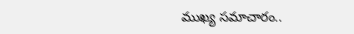ముఖ్య సమాచారం..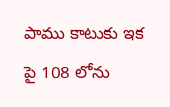పాము కాటుకు ఇక పై 108 లోను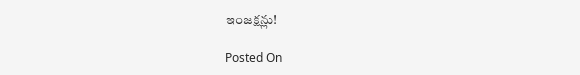ఇంజక్షన్లు!

Posted On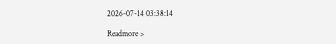2026-07-14 03:38:14

Readmore >